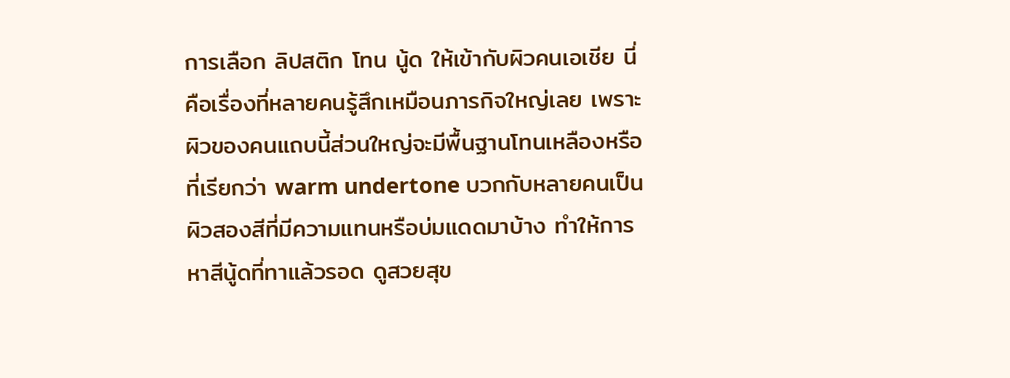การเลือก ลิปสติก โทน นู้ด ให้เข้ากับผิวคนเอเชีย นี่คือเรื่องที่หลายคนรู้สึกเหมือนภารกิจใหญ่เลย เพราะผิวของคนแถบนี้ส่วนใหญ่จะมีพื้นฐานโทนเหลืองหรือที่เรียกว่า warm undertone บวกกับหลายคนเป็นผิวสองสีที่มีความแทนหรือบ่มแดดมาบ้าง ทำให้การหาสีนู้ดที่ทาแล้วรอด ดูสวยสุข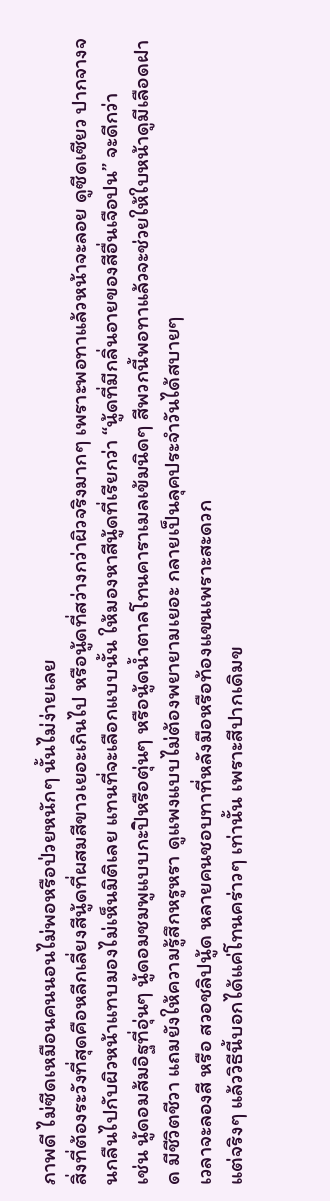ภาพดี ไม่ซีดเหมือนคนนอนไม่พอหรือป่วยหนักๆ นั้นไม่ง่ายเลย
สิ่งที่ต้องระวังที่สุดคือหลีกเลี่ยงสีนู้ดที่ผสมสีขาวเยอะเกินไป หรือนู้ดที่สว่างกว่าผิวจริงมากๆ เพราะพอทาแล้วหน้าจะลอย ดูซีดเซียว ปากจางจนกลืนไปกับผิวหน้าแทบมองไม่เห็นมิติเลย แทนที่จะเลือกแบบนั้น ให้มองหาสีนู้ดที่เรียกว่า “นู้ดที่มีกลิ่นอายของสีอื่นเจือปน” จะดีกว่า
เช่น นู้ดอมส้มอิฐที่อุ่นๆ นู้ดอมชมพูแบบกะปิหรือตุ่นๆ หรือนู้ดน้ำตาลโทนคาราเมลเข้มนิดๆ สีพวกนี้พอทาแล้วจะช่วยให้ใบหน้าดูมีเลือดฝาด มีชีวิตชีวา แถมยังให้ความรู้สึกหรูหรา ดูแพงแบบไม่ต้องพยายามเยอะ กลายเป็นลุคประจำวันได้สบายๆ
เวลาจะลองสี หรือ สวอชลิปนู้ด หลายคนชอบทาที่หลังมือหรือท้องแขนเพราะสะดวก
แต่จริงๆ แล้ววิธีนี้บอกได้แค่โทนคร่าวๆ เท่านั้น เพราะสีปากเดิมข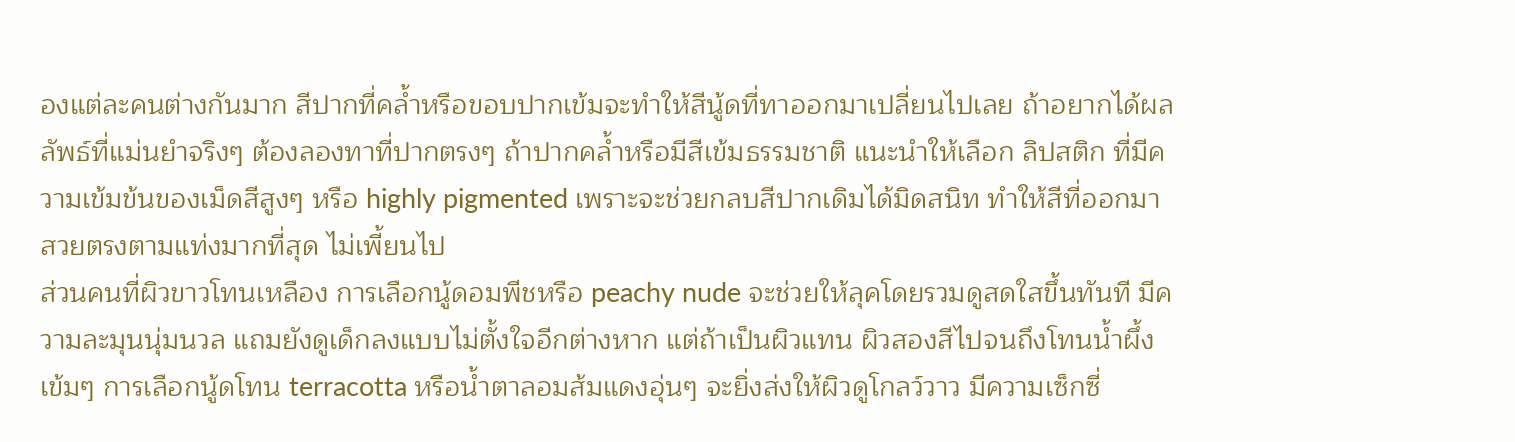องแต่ละคนต่างกันมาก สีปากที่คล้ำหรือขอบปากเข้มจะทำให้สีนู้ดที่ทาออกมาเปลี่ยนไปเลย ถ้าอยากได้ผลลัพธ์ที่แม่นยำจริงๆ ต้องลองทาที่ปากตรงๆ ถ้าปากคล้ำหรือมีสีเข้มธรรมชาติ แนะนำให้เลือก ลิปสติก ที่มีความเข้มข้นของเม็ดสีสูงๆ หรือ highly pigmented เพราะจะช่วยกลบสีปากเดิมได้มิดสนิท ทำให้สีที่ออกมาสวยตรงตามแท่งมากที่สุด ไม่เพี้ยนไป
ส่วนคนที่ผิวขาวโทนเหลือง การเลือกนู้ดอมพีชหรือ peachy nude จะช่วยให้ลุคโดยรวมดูสดใสขึ้นทันที มีความละมุนนุ่มนวล แถมยังดูเด็กลงแบบไม่ตั้งใจอีกต่างหาก แต่ถ้าเป็นผิวแทน ผิวสองสีไปจนถึงโทนน้ำผึ้งเข้มๆ การเลือกนู้ดโทน terracotta หรือน้ำตาลอมส้มแดงอุ่นๆ จะยิ่งส่งให้ผิวดูโกลว์วาว มีความเซ็กซี่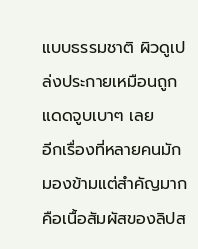แบบธรรมชาติ ผิวดูเปล่งประกายเหมือนถูกแดดจูบเบาๆ เลย
อีกเรื่องที่หลายคนมักมองข้ามแต่สำคัญมากคือเนื้อสัมผัสของลิปส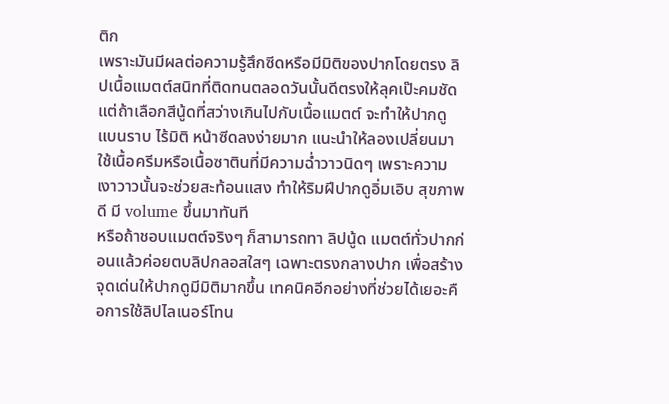ติก
เพราะมันมีผลต่อความรู้สึกซีดหรือมีมิติของปากโดยตรง ลิปเนื้อแมตต์สนิทที่ติดทนตลอดวันนั้นดีตรงให้ลุคเป๊ะคมชัด แต่ถ้าเลือกสีนู้ดที่สว่างเกินไปกับเนื้อแมตต์ จะทำให้ปากดูแบนราบ ไร้มิติ หน้าซีดลงง่ายมาก แนะนำให้ลองเปลี่ยนมาใช้เนื้อครีมหรือเนื้อซาตินที่มีความฉ่ำวาวนิดๆ เพราะความเงาวาวนั้นจะช่วยสะท้อนแสง ทำให้ริมฝีปากดูอิ่มเอิบ สุขภาพดี มี volume ขึ้นมาทันที
หรือถ้าชอบแมตต์จริงๆ ก็สามารถทา ลิปนู้ด แมตต์ทั่วปากก่อนแล้วค่อยตบลิปกลอสใสๆ เฉพาะตรงกลางปาก เพื่อสร้างจุดเด่นให้ปากดูมีมิติมากขึ้น เทคนิคอีกอย่างที่ช่วยได้เยอะคือการใช้ลิปไลเนอร์โทน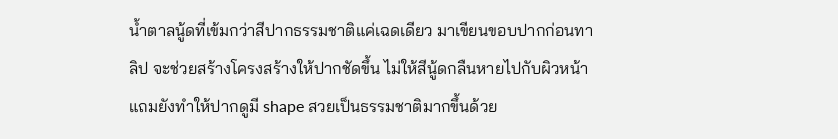น้ำตาลนู้ดที่เข้มกว่าสีปากธรรมชาติแค่เฉดเดียว มาเขียนขอบปากก่อนทาลิป จะช่วยสร้างโครงสร้างให้ปากชัดขึ้น ไม่ให้สีนู้ดกลืนหายไปกับผิวหน้า แถมยังทำให้ปากดูมี shape สวยเป็นธรรมชาติมากขึ้นด้วย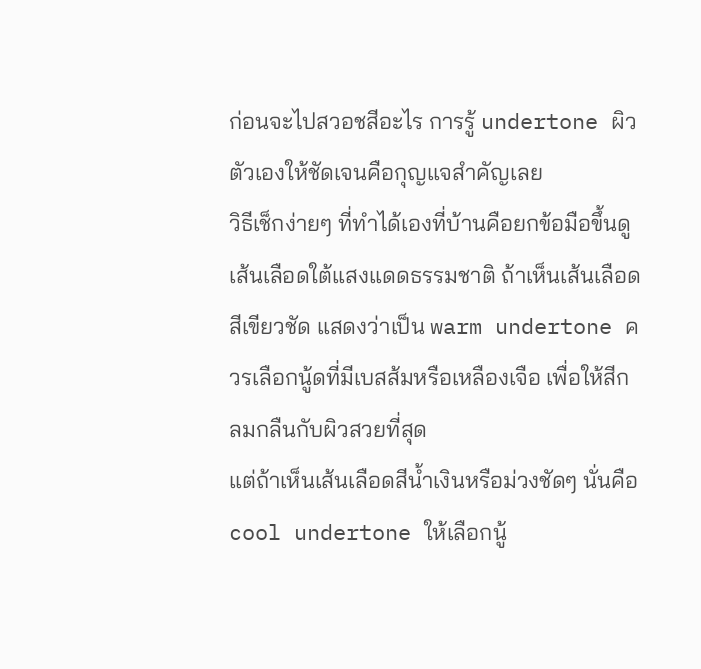ก่อนจะไปสวอชสีอะไร การรู้ undertone ผิวตัวเองให้ชัดเจนคือกุญแจสำคัญเลย
วิธีเช็กง่ายๆ ที่ทำได้เองที่บ้านคือยกข้อมือขึ้นดูเส้นเลือดใต้แสงแดดธรรมชาติ ถ้าเห็นเส้นเลือดสีเขียวชัด แสดงว่าเป็น warm undertone ควรเลือกนู้ดที่มีเบสส้มหรือเหลืองเจือ เพื่อให้สีกลมกลืนกับผิวสวยที่สุด
แต่ถ้าเห็นเส้นเลือดสีน้ำเงินหรือม่วงชัดๆ นั่นคือ cool undertone ให้เลือกนู้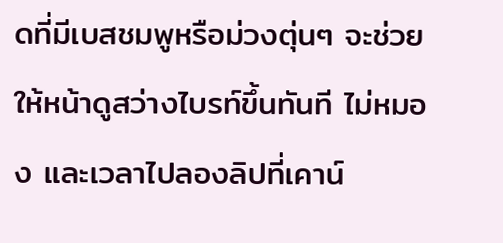ดที่มีเบสชมพูหรือม่วงตุ่นๆ จะช่วยให้หน้าดูสว่างไบรท์ขึ้นทันที ไม่หมอง และเวลาไปลองลิปที่เคาน์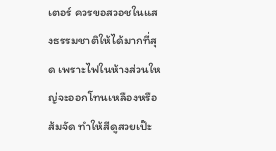เตอร์ ควรขอสวอชในแสงธรรมชาติให้ได้มากที่สุด เพราะไฟในห้างส่วนใหญ่จะออกโทนเหลืองหรือส้มจัด ทำให้สีดูสวยเป๊ะ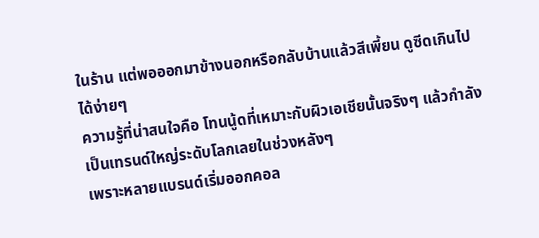ในร้าน แต่พอออกมาข้างนอกหรือกลับบ้านแล้วสีเพี้ยน ดูซีดเกินไปได้ง่ายๆ
ความรู้ที่น่าสนใจคือ โทนนู้ดที่เหมาะกับผิวเอเชียนั้นจริงๆ แล้วกำลังเป็นเทรนด์ใหญ่ระดับโลกเลยในช่วงหลังๆ
เพราะหลายแบรนด์เริ่มออกคอล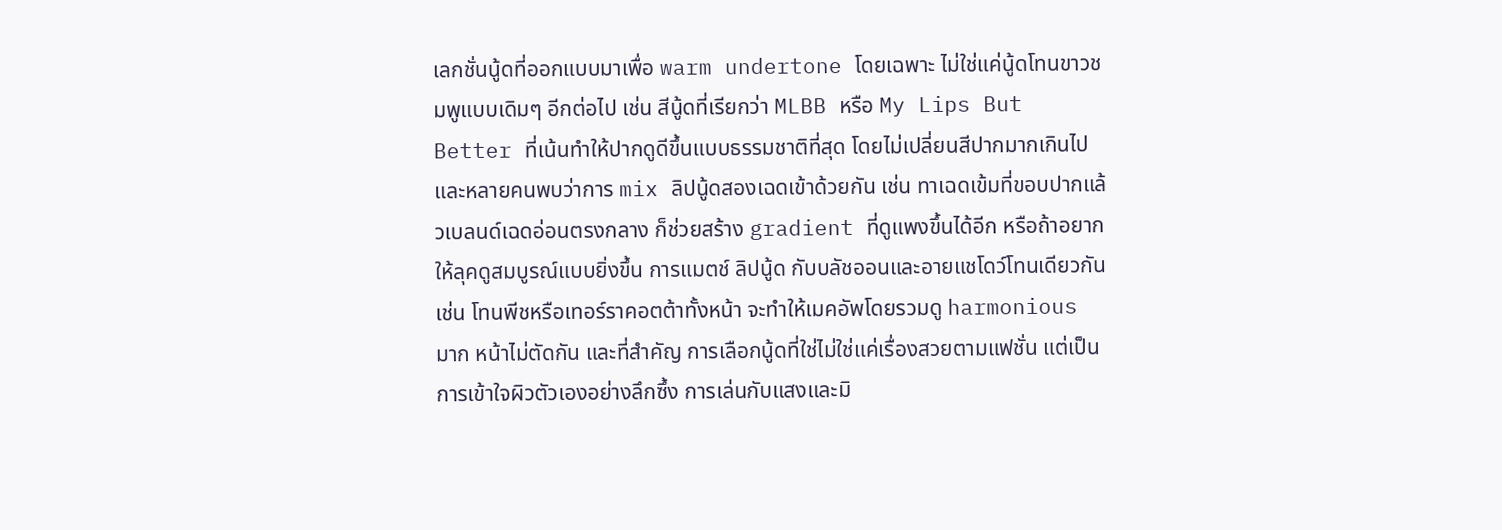เลกชั่นนู้ดที่ออกแบบมาเพื่อ warm undertone โดยเฉพาะ ไม่ใช่แค่นู้ดโทนขาวชมพูแบบเดิมๆ อีกต่อไป เช่น สีนู้ดที่เรียกว่า MLBB หรือ My Lips But Better ที่เน้นทำให้ปากดูดีขึ้นแบบธรรมชาติที่สุด โดยไม่เปลี่ยนสีปากมากเกินไป
และหลายคนพบว่าการ mix ลิปนู้ดสองเฉดเข้าด้วยกัน เช่น ทาเฉดเข้มที่ขอบปากแล้วเบลนด์เฉดอ่อนตรงกลาง ก็ช่วยสร้าง gradient ที่ดูแพงขึ้นได้อีก หรือถ้าอยากให้ลุคดูสมบูรณ์แบบยิ่งขึ้น การแมตช์ ลิปนู้ด กับบลัชออนและอายแชโดว์โทนเดียวกัน
เช่น โทนพีชหรือเทอร์ราคอตต้าทั้งหน้า จะทำให้เมคอัพโดยรวมดู harmonious มาก หน้าไม่ตัดกัน และที่สำคัญ การเลือกนู้ดที่ใช่ไม่ใช่แค่เรื่องสวยตามแฟชั่น แต่เป็นการเข้าใจผิวตัวเองอย่างลึกซึ้ง การเล่นกับแสงและมิ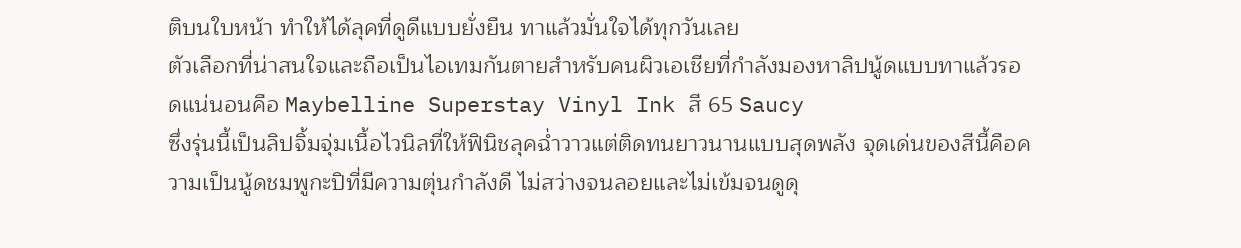ติบนใบหน้า ทำให้ได้ลุคที่ดูดีแบบยั่งยืน ทาแล้วมั่นใจได้ทุกวันเลย
ตัวเลือกที่น่าสนใจและถือเป็นไอเทมกันตายสำหรับคนผิวเอเชียที่กำลังมองหาลิปนู้ดแบบทาแล้วรอดแน่นอนคือ Maybelline Superstay Vinyl Ink สี 65 Saucy
ซึ่งรุ่นนี้เป็นลิปจิ้มจุ่มเนื้อไวนิลที่ให้ฟินิชลุคฉ่ำวาวแต่ติดทนยาวนานแบบสุดพลัง จุดเด่นของสีนี้คือความเป็นนู้ดชมพูกะปิที่มีความตุ่นกำลังดี ไม่สว่างจนลอยและไม่เข้มจนดูดุ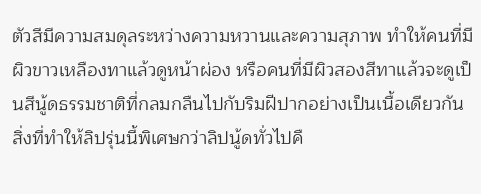ตัวสีมีความสมดุลระหว่างความหวานและความสุภาพ ทำให้คนที่มีผิวขาวเหลืองทาแล้วดูหน้าผ่อง หรือคนที่มีผิวสองสีทาแล้วจะดูเป็นสีนู้ดธรรมชาติที่กลมกลืนไปกับริมฝีปากอย่างเป็นเนื้อเดียวกัน สิ่งที่ทำให้ลิปรุ่นนี้พิเศษกว่าลิปนู้ดทั่วไปคื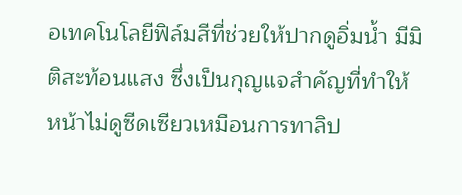อเทคโนโลยีฟิล์มสีที่ช่วยให้ปากดูอิ่มน้ำ มีมิติสะท้อนแสง ซึ่งเป็นกุญแจสำคัญที่ทำให้หน้าไม่ดูซีดเซียวเหมือนการทาลิป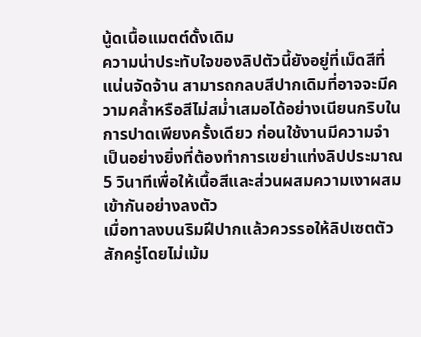นู้ดเนื้อแมตต์ดั้งเดิม
ความน่าประทับใจของลิปตัวนี้ยังอยู่ที่เม็ดสีที่แน่นจัดจ้าน สามารถกลบสีปากเดิมที่อาจจะมีความคล้ำหรือสีไม่สม่ำเสมอได้อย่างเนียนกริบในการปาดเพียงครั้งเดียว ก่อนใช้งานมีความจำเป็นอย่างยิ่งที่ต้องทำการเขย่าแท่งลิปประมาณ 5 วินาทีเพื่อให้เนื้อสีและส่วนผสมความเงาผสมเข้ากันอย่างลงตัว
เมื่อทาลงบนริมฝีปากแล้วควรรอให้ลิปเซตตัวสักครู่โดยไม่เม้ม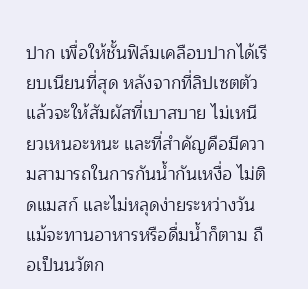ปาก เพื่อให้ชั้นฟิล์มเคลือบปากได้เรียบเนียนที่สุด หลังจากที่ลิปเซตตัวแล้วจะให้สัมผัสที่เบาสบาย ไม่เหนียวเหนอะหนะ และที่สำคัญคือมีความสามารถในการกันน้ำกันเหงื่อ ไม่ติดแมสก์ และไม่หลุดง่ายระหว่างวันแม้จะทานอาหารหรือดื่มน้ำก็ตาม ถือเป็นนวัตก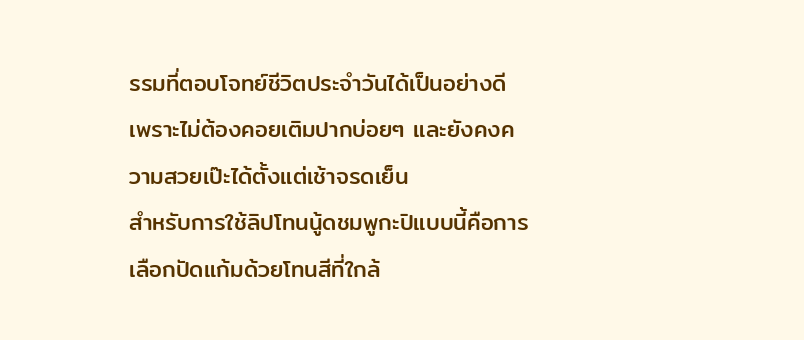รรมที่ตอบโจทย์ชีวิตประจำวันได้เป็นอย่างดี เพราะไม่ต้องคอยเติมปากบ่อยๆ และยังคงความสวยเป๊ะได้ตั้งแต่เช้าจรดเย็น
สำหรับการใช้ลิปโทนนู้ดชมพูกะปิแบบนี้คือการเลือกปัดแก้มด้วยโทนสีที่ใกล้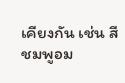เคียงกัน เช่น สีชมพูอม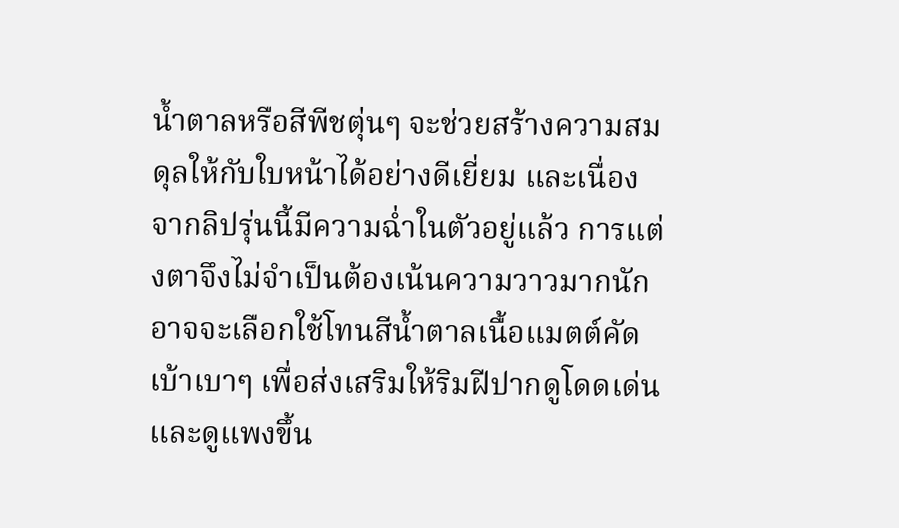น้ำตาลหรือสีพีชตุ่นๆ จะช่วยสร้างความสมดุลให้กับใบหน้าได้อย่างดีเยี่ยม และเนื่องจากลิปรุ่นนี้มีความฉ่ำในตัวอยู่แล้ว การแต่งตาจึงไม่จำเป็นต้องเน้นความวาวมากนัก อาจจะเลือกใช้โทนสีน้ำตาลเนื้อแมตต์คัดเบ้าเบาๆ เพื่อส่งเสริมให้ริมฝีปากดูโดดเด่นและดูแพงขึ้น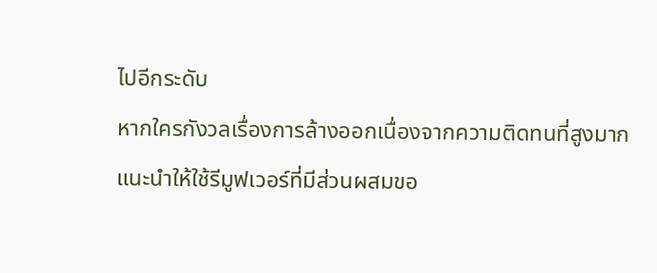ไปอีกระดับ
หากใครกังวลเรื่องการล้างออกเนื่องจากความติดทนที่สูงมาก แนะนำให้ใช้รีมูฟเวอร์ที่มีส่วนผสมขอ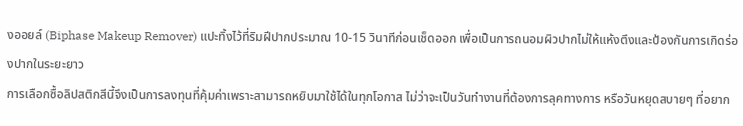งออยล์ (Biphase Makeup Remover) แปะทิ้งไว้ที่ริมฝีปากประมาณ 10-15 วินาทีก่อนเช็ดออก เพื่อเป็นการถนอมผิวปากไม่ให้แห้งตึงและป้องกันการเกิดร่องปากในระยะยาว
การเลือกซื้อลิปสติกสีนี้จึงเป็นการลงทุนที่คุ้มค่าเพราะสามารถหยิบมาใช้ได้ในทุกโอกาส ไม่ว่าจะเป็นวันทำงานที่ต้องการลุคทางการ หรือวันหยุดสบายๆ ที่อยาก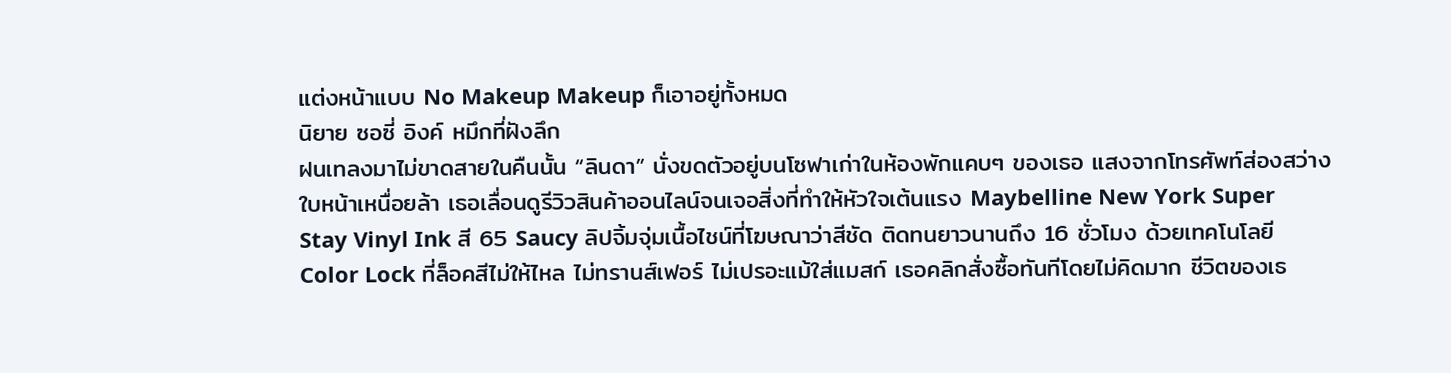แต่งหน้าแบบ No Makeup Makeup ก็เอาอยู่ทั้งหมด
นิยาย ซอซี่ อิงค์ หมึกที่ฝังลึก
ฝนเทลงมาไม่ขาดสายในคืนนั้น “ลินดา” นั่งขดตัวอยู่บนโซฟาเก่าในห้องพักแคบๆ ของเธอ แสงจากโทรศัพท์ส่องสว่างใบหน้าเหนื่อยล้า เธอเลื่อนดูรีวิวสินค้าออนไลน์จนเจอสิ่งที่ทำให้หัวใจเต้นแรง Maybelline New York Super Stay Vinyl Ink สี 65 Saucy ลิปจิ้มจุ่มเนื้อไชน์ที่โฆษณาว่าสีชัด ติดทนยาวนานถึง 16 ชั่วโมง ด้วยเทคโนโลยี Color Lock ที่ล็อคสีไม่ให้ไหล ไม่ทรานส์เฟอร์ ไม่เปรอะแม้ใส่แมสก์ เธอคลิกสั่งซื้อทันทีโดยไม่คิดมาก ชีวิตของเธ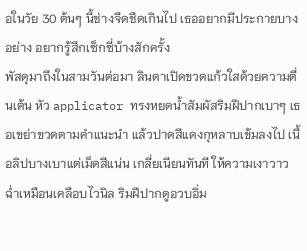อในวัย 30 ต้นๆ นี้ช่างจืดชืดเกินไป เธออยากมีประกายบางอย่าง อยากรู้สึกเซ็กซี่บ้างสักครั้ง
พัสดุมาถึงในสามวันต่อมา ลินดาเปิดขวดแก้วใสด้วยความตื่นเต้น หัว applicator ทรงหยดน้ำสัมผัสริมฝีปากเบาๆ เธอเขย่าขวดตามคำแนะนำ แล้วปาดสีแดงกุหลาบเข้มลงไป เนื้อลิปบางเบาแต่เม็ดสีแน่น เกลี่ยเนียนทันที ให้ความเงาวาวฉ่ำเหมือนเคลือบไวนิล ริมฝีปากดูอวบอิ่ม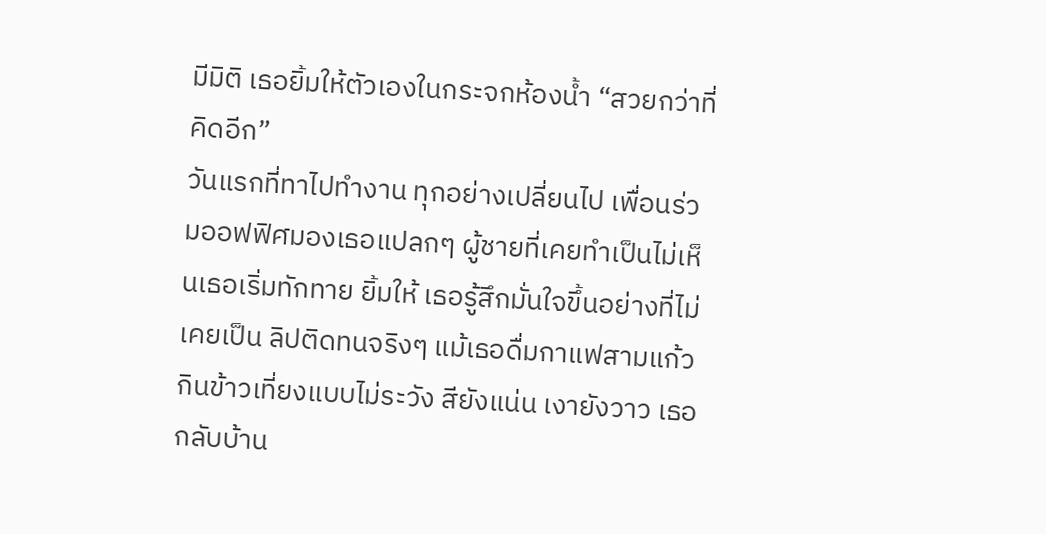มีมิติ เธอยิ้มให้ตัวเองในกระจกห้องน้ำ “สวยกว่าที่คิดอีก”
วันแรกที่ทาไปทำงาน ทุกอย่างเปลี่ยนไป เพื่อนร่วมออฟฟิศมองเธอแปลกๆ ผู้ชายที่เคยทำเป็นไม่เห็นเธอเริ่มทักทาย ยิ้มให้ เธอรู้สึกมั่นใจขึ้นอย่างที่ไม่เคยเป็น ลิปติดทนจริงๆ แม้เธอดื่มกาแฟสามแก้ว กินข้าวเที่ยงแบบไม่ระวัง สียังแน่น เงายังวาว เธอกลับบ้าน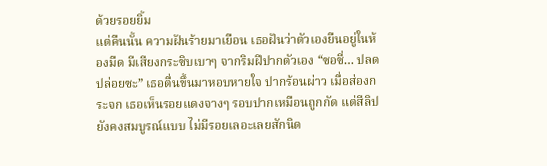ด้วยรอยยิ้ม
แต่คืนนั้น ความฝันร้ายมาเยือน เธอฝันว่าตัวเองยืนอยู่ในห้องมืด มีเสียงกระซิบเบาๆ จากริมฝีปากตัวเอง “ซอซี่… ปลดปล่อยซะ” เธอตื่นขึ้นมาหอบหายใจ ปากร้อนผ่าว เมื่อส่องกระจก เธอเห็นรอยแดงจางๆ รอบปากเหมือนถูกกัด แต่สีลิปยังคงสมบูรณ์แบบ ไม่มีรอยเลอะเลยสักนิด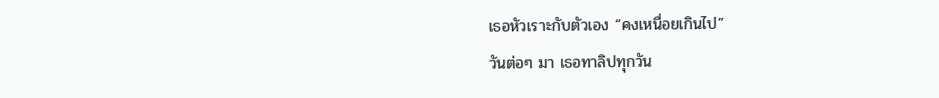เธอหัวเราะกับตัวเอง “คงเหนื่อยเกินไป”
วันต่อๆ มา เธอทาลิปทุกวัน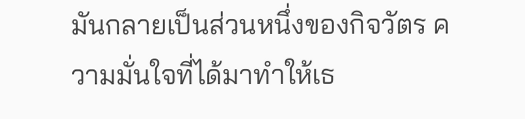มันกลายเป็นส่วนหนึ่งของกิจวัตร ความมั่นใจที่ได้มาทำให้เธ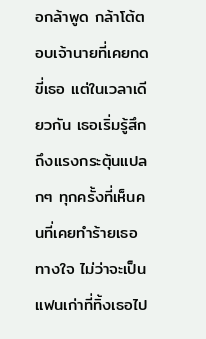อกล้าพูด กล้าโต้ตอบเจ้านายที่เคยกดขี่เธอ แต่ในเวลาเดียวกัน เธอเริ่มรู้สึกถึงแรงกระตุ้นแปลกๆ ทุกครั้งที่เห็นคนที่เคยทำร้ายเธอทางใจ ไม่ว่าจะเป็นแฟนเก่าที่ทิ้งเธอไป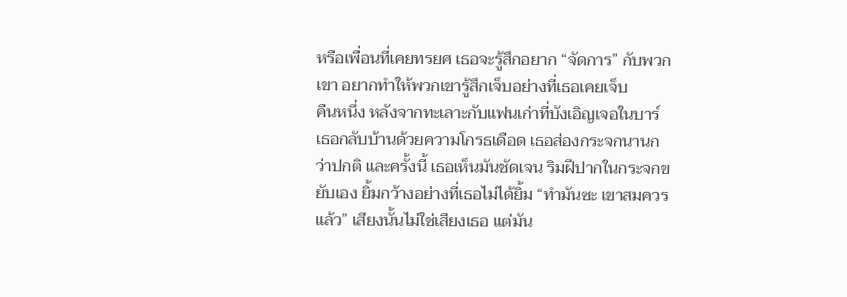หรือเพื่อนที่เคยทรยศ เธอจะรู้สึกอยาก “จัดการ” กับพวกเขา อยากทำให้พวกเขารู้สึกเจ็บอย่างที่เธอเคยเจ็บ
คืนหนึ่ง หลังจากทะเลาะกับแฟนเก่าที่บังเอิญเจอในบาร์ เธอกลับบ้านด้วยความโกรธเดือด เธอส่องกระจกนานกว่าปกติ และครั้งนี้ เธอเห็นมันชัดเจน ริมฝีปากในกระจกขยับเอง ยิ้มกว้างอย่างที่เธอไม่ได้ยิ้ม “ทำมันซะ เขาสมควรแล้ว” เสียงนั้นไม่ใช่เสียงเธอ แต่มัน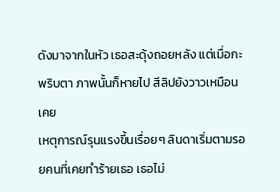ดังมาจากในหัว เธอสะดุ้งถอยหลัง แต่เมื่อกะพริบตา ภาพนั้นก็หายไป สีลิปยังวาวเหมือนเคย
เหตุการณ์รุนแรงขึ้นเรื่อยๆ ลินดาเริ่มตามรอยคนที่เคยทำร้ายเธอ เธอไม่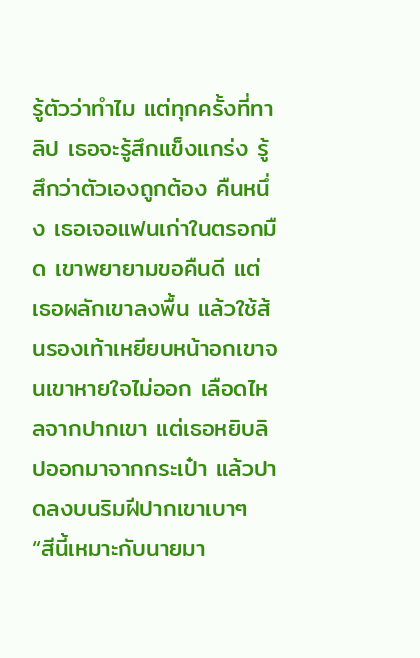รู้ตัวว่าทำไม แต่ทุกครั้งที่ทาลิป เธอจะรู้สึกแข็งแกร่ง รู้สึกว่าตัวเองถูกต้อง คืนหนึ่ง เธอเจอแฟนเก่าในตรอกมืด เขาพยายามขอคืนดี แต่เธอผลักเขาลงพื้น แล้วใช้ส้นรองเท้าเหยียบหน้าอกเขาจนเขาหายใจไม่ออก เลือดไหลจากปากเขา แต่เธอหยิบลิปออกมาจากกระเป๋า แล้วปาดลงบนริมฝีปากเขาเบาๆ “สีนี้เหมาะกับนายมา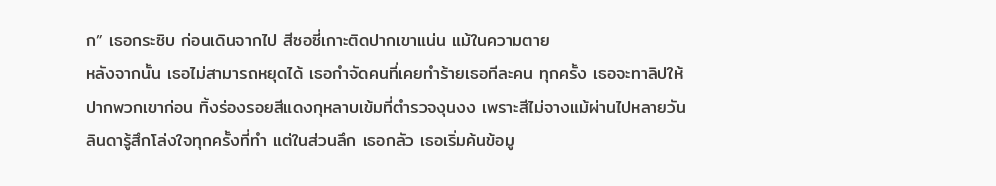ก” เธอกระซิบ ก่อนเดินจากไป สีซอซี่เกาะติดปากเขาแน่น แม้ในความตาย
หลังจากนั้น เธอไม่สามารถหยุดได้ เธอกำจัดคนที่เคยทำร้ายเธอทีละคน ทุกครั้ง เธอจะทาลิปให้ปากพวกเขาก่อน ทิ้งร่องรอยสีแดงกุหลาบเข้มที่ตำรวจงุนงง เพราะสีไม่จางแม้ผ่านไปหลายวัน ลินดารู้สึกโล่งใจทุกครั้งที่ทำ แต่ในส่วนลึก เธอกลัว เธอเริ่มค้นข้อมู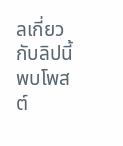ลเกี่ยวกับลิปนี้ พบโพสต์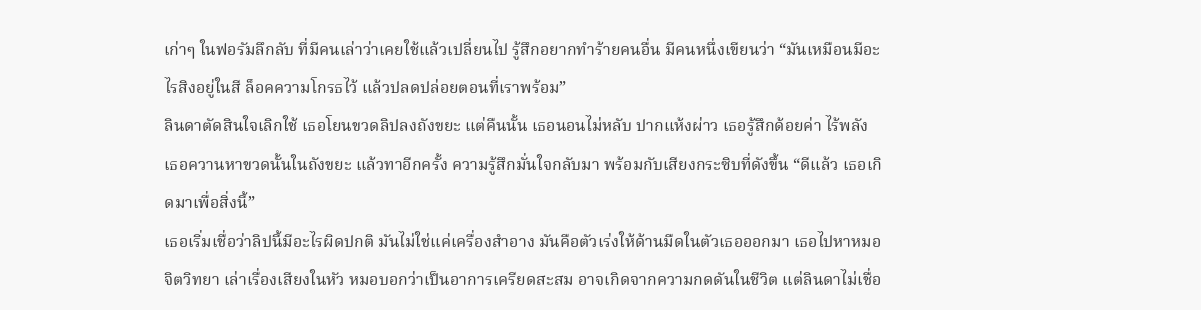เก่าๆ ในฟอรัมลึกลับ ที่มีคนเล่าว่าเคยใช้แล้วเปลี่ยนไป รู้สึกอยากทำร้ายคนอื่น มีคนหนึ่งเขียนว่า “มันเหมือนมีอะไรสิงอยู่ในสี ล็อคความโกรธไว้ แล้วปลดปล่อยตอนที่เราพร้อม”
ลินดาตัดสินใจเลิกใช้ เธอโยนขวดลิปลงถังขยะ แต่คืนนั้น เธอนอนไม่หลับ ปากแห้งผ่าว เธอรู้สึกด้อยค่า ไร้พลัง เธอควานหาขวดนั้นในถังขยะ แล้วทาอีกครั้ง ความรู้สึกมั่นใจกลับมา พร้อมกับเสียงกระซิบที่ดังขึ้น “ดีแล้ว เธอเกิดมาเพื่อสิ่งนี้”
เธอเริ่มเชื่อว่าลิปนี้มีอะไรผิดปกติ มันไม่ใช่แค่เครื่องสำอาง มันคือตัวเร่งให้ด้านมืดในตัวเธอออกมา เธอไปหาหมอจิตวิทยา เล่าเรื่องเสียงในหัว หมอบอกว่าเป็นอาการเครียดสะสม อาจเกิดจากความกดดันในชีวิต แต่ลินดาไม่เชื่อ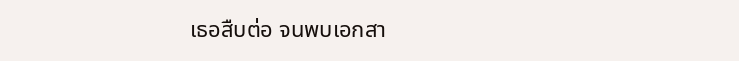เธอสืบต่อ จนพบเอกสา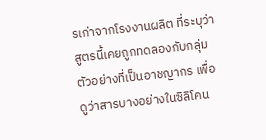รเก่าจากโรงงานผลิต ที่ระบุว่าสูตรนี้เคยถูกทดลองกับกลุ่มตัวอย่างที่เป็นอาชญากร เพื่อดูว่าสารบางอย่างในซิลิโคน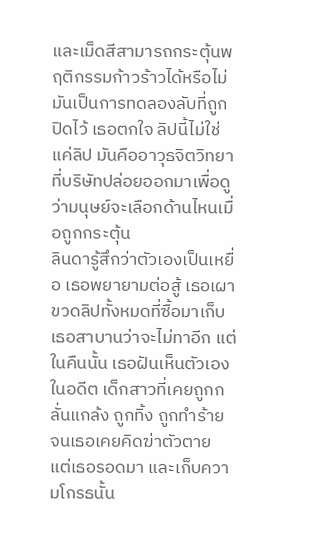และเม็ดสีสามารถกระตุ้นพฤติกรรมก้าวร้าวได้หรือไม่ มันเป็นการทดลองลับที่ถูกปิดไว้ เธอตกใจ ลิปนี้ไม่ใช่แค่ลิป มันคืออาวุธจิตวิทยา ที่บริษัทปล่อยออกมาเพื่อดูว่ามนุษย์จะเลือกด้านไหนเมื่อถูกกระตุ้น
ลินดารู้สึกว่าตัวเองเป็นเหยื่อ เธอพยายามต่อสู้ เธอเผาขวดลิปทั้งหมดที่ซื้อมาเก็บ เธอสาบานว่าจะไม่ทาอีก แต่ในคืนนั้น เธอฝันเห็นตัวเองในอดีต เด็กสาวที่เคยถูกกลั่นแกล้ง ถูกทิ้ง ถูกทำร้าย จนเธอเคยคิดฆ่าตัวตาย แต่เธอรอดมา และเก็บความโกรธนั้น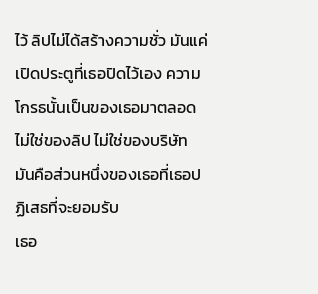ไว้ ลิปไม่ได้สร้างความชั่ว มันแค่เปิดประตูที่เธอปิดไว้เอง ความโกรธนั้นเป็นของเธอมาตลอด ไม่ใช่ของลิป ไม่ใช่ของบริษัท มันคือส่วนหนึ่งของเธอที่เธอปฏิเสธที่จะยอมรับ
เธอ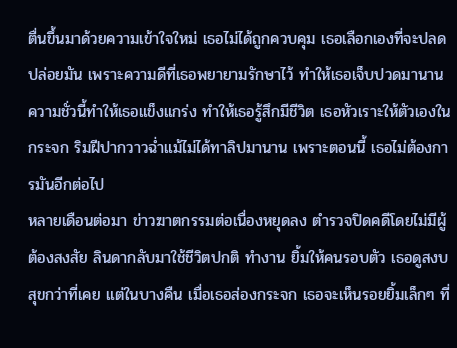ตื่นขึ้นมาด้วยความเข้าใจใหม่ เธอไม่ได้ถูกควบคุม เธอเลือกเองที่จะปลดปล่อยมัน เพราะความดีที่เธอพยายามรักษาไว้ ทำให้เธอเจ็บปวดมานาน ความชั่วนี้ทำให้เธอแข็งแกร่ง ทำให้เธอรู้สึกมีชีวิต เธอหัวเราะให้ตัวเองในกระจก ริมฝีปากวาวฉ่ำแม้ไม่ได้ทาลิปมานาน เพราะตอนนี้ เธอไม่ต้องการมันอีกต่อไป
หลายเดือนต่อมา ข่าวฆาตกรรมต่อเนื่องหยุดลง ตำรวจปิดคดีโดยไม่มีผู้ต้องสงสัย ลินดากลับมาใช้ชีวิตปกติ ทำงาน ยิ้มให้คนรอบตัว เธอดูสงบสุขกว่าที่เคย แต่ในบางคืน เมื่อเธอส่องกระจก เธอจะเห็นรอยยิ้มเล็กๆ ที่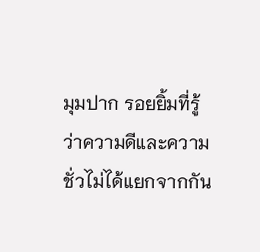มุมปาก รอยยิ้มที่รู้ว่าความดีและความชั่วไม่ได้แยกจากกัน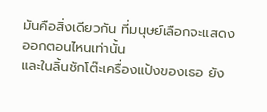มันคือสิ่งเดียวกัน ที่มนุษย์เลือกจะแสดงออกตอนไหนเท่านั้น
และในลิ้นชักโต๊ะเครื่องแป้งของเธอ ยัง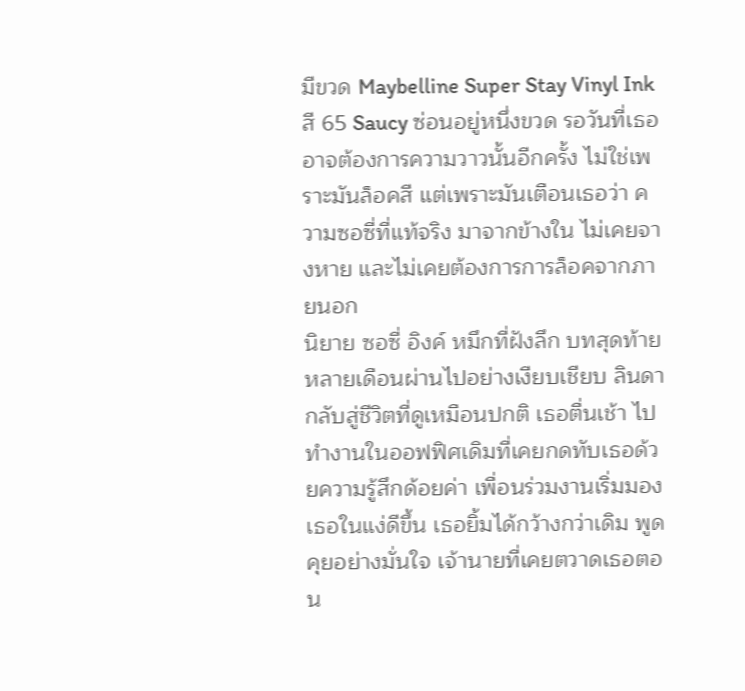มีขวด Maybelline Super Stay Vinyl Ink สี 65 Saucy ซ่อนอยู่หนึ่งขวด รอวันที่เธออาจต้องการความวาวนั้นอีกครั้ง ไม่ใช่เพราะมันล็อคสี แต่เพราะมันเตือนเธอว่า ความซอซี่ที่แท้จริง มาจากข้างใน ไม่เคยจางหาย และไม่เคยต้องการการล็อคจากภายนอก
นิยาย ซอซี่ อิงค์ หมึกที่ฝังลึก บทสุดท้าย
หลายเดือนผ่านไปอย่างเงียบเชียบ ลินดากลับสู่ชีวิตที่ดูเหมือนปกติ เธอตื่นเช้า ไปทำงานในออฟฟิศเดิมที่เคยกดทับเธอด้วยความรู้สึกด้อยค่า เพื่อนร่วมงานเริ่มมองเธอในแง่ดีขึ้น เธอยิ้มได้กว้างกว่าเดิม พูดคุยอย่างมั่นใจ เจ้านายที่เคยตวาดเธอตอน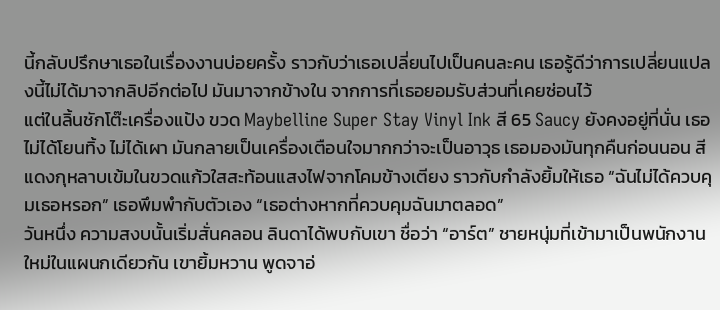นี้กลับปรึกษาเธอในเรื่องงานบ่อยครั้ง ราวกับว่าเธอเปลี่ยนไปเป็นคนละคน เธอรู้ดีว่าการเปลี่ยนแปลงนี้ไม่ได้มาจากลิปอีกต่อไป มันมาจากข้างใน จากการที่เธอยอมรับส่วนที่เคยซ่อนไว้
แต่ในลิ้นชักโต๊ะเครื่องแป้ง ขวด Maybelline Super Stay Vinyl Ink สี 65 Saucy ยังคงอยู่ที่นั่น เธอไม่ได้โยนทิ้ง ไม่ได้เผา มันกลายเป็นเครื่องเตือนใจมากกว่าจะเป็นอาวุธ เธอมองมันทุกคืนก่อนนอน สีแดงกุหลาบเข้มในขวดแก้วใสสะท้อนแสงไฟจากโคมข้างเตียง ราวกับกำลังยิ้มให้เธอ “ฉันไม่ได้ควบคุมเธอหรอก” เธอพึมพำกับตัวเอง “เธอต่างหากที่ควบคุมฉันมาตลอด”
วันหนึ่ง ความสงบนั้นเริ่มสั่นคลอน ลินดาได้พบกับเขา ชื่อว่า “อาร์ต” ชายหนุ่มที่เข้ามาเป็นพนักงานใหม่ในแผนกเดียวกัน เขายิ้มหวาน พูดจาอ่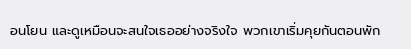อนโยน และดูเหมือนจะสนใจเธออย่างจริงใจ พวกเขาเริ่มคุยกันตอนพัก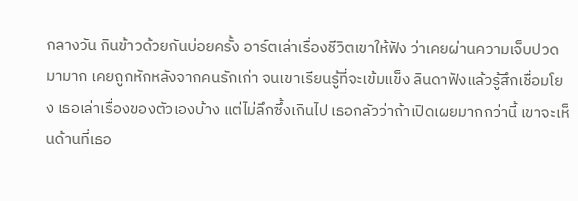กลางวัน กินข้าวด้วยกันบ่อยครั้ง อาร์ตเล่าเรื่องชีวิตเขาให้ฟัง ว่าเคยผ่านความเจ็บปวดมามาก เคยถูกหักหลังจากคนรักเก่า จนเขาเรียนรู้ที่จะเข้มแข็ง ลินดาฟังแล้วรู้สึกเชื่อมโยง เธอเล่าเรื่องของตัวเองบ้าง แต่ไม่ลึกซึ้งเกินไป เธอกลัวว่าถ้าเปิดเผยมากกว่านี้ เขาจะเห็นด้านที่เธอ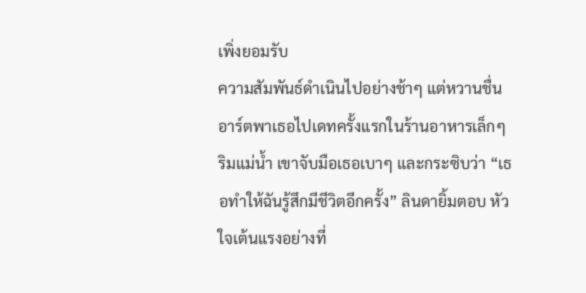เพิ่งยอมรับ
ความสัมพันธ์ดำเนินไปอย่างช้าๆ แต่หวานชื่น อาร์ตพาเธอไปเดทครั้งแรกในร้านอาหารเล็กๆ ริมแม่น้ำ เขาจับมือเธอเบาๆ และกระซิบว่า “เธอทำให้ฉันรู้สึกมีชีวิตอีกครั้ง” ลินดายิ้มตอบ หัวใจเต้นแรงอย่างที่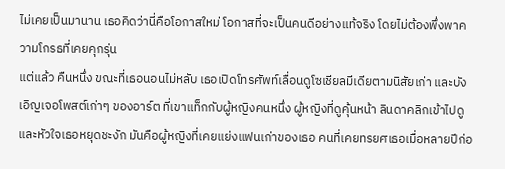ไม่เคยเป็นมานาน เธอคิดว่านี่คือโอกาสใหม่ โอกาสที่จะเป็นคนดีอย่างแท้จริง โดยไม่ต้องพึ่งพาความโกรธที่เคยคุกรุ่น
แต่แล้ว คืนหนึ่ง ขณะที่เธอนอนไม่หลับ เธอเปิดโทรศัพท์เลื่อนดูโซเชียลมีเดียตามนิสัยเก่า และบังเอิญเจอโพสต์เก่าๆ ของอาร์ต ที่เขาแท็กกับผู้หญิงคนหนึ่ง ผู้หญิงที่ดูคุ้นหน้า ลินดาคลิกเข้าไปดู และหัวใจเธอหยุดชะงัก มันคือผู้หญิงที่เคยแย่งแฟนเก่าของเธอ คนที่เคยทรยศเธอเมื่อหลายปีก่อ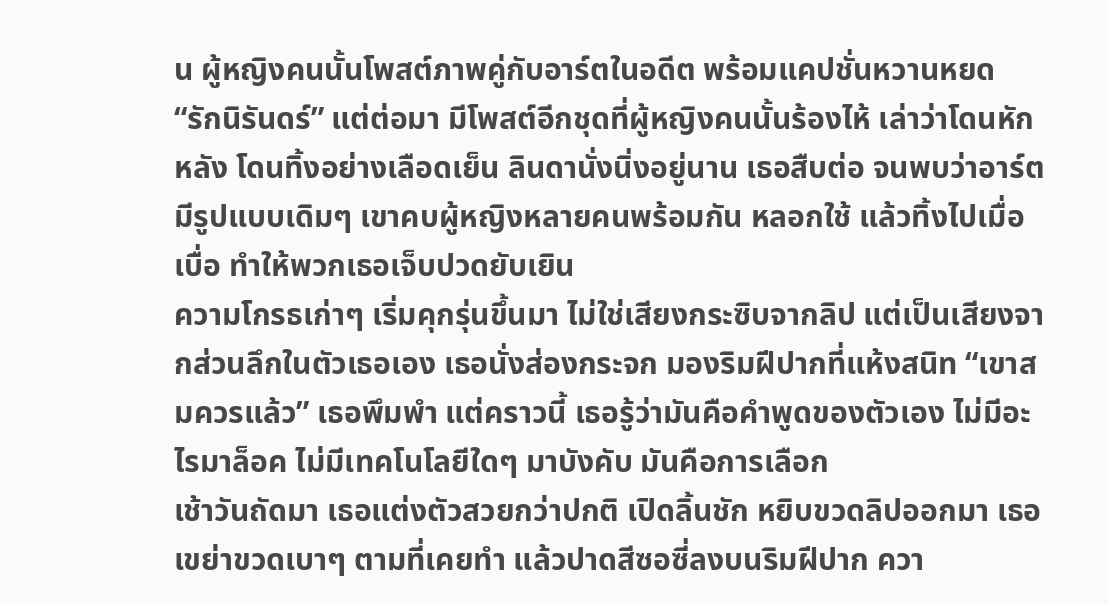น ผู้หญิงคนนั้นโพสต์ภาพคู่กับอาร์ตในอดีต พร้อมแคปชั่นหวานหยด “รักนิรันดร์” แต่ต่อมา มีโพสต์อีกชุดที่ผู้หญิงคนนั้นร้องไห้ เล่าว่าโดนหักหลัง โดนทิ้งอย่างเลือดเย็น ลินดานั่งนิ่งอยู่นาน เธอสืบต่อ จนพบว่าอาร์ตมีรูปแบบเดิมๆ เขาคบผู้หญิงหลายคนพร้อมกัน หลอกใช้ แล้วทิ้งไปเมื่อเบื่อ ทำให้พวกเธอเจ็บปวดยับเยิน
ความโกรธเก่าๆ เริ่มคุกรุ่นขึ้นมา ไม่ใช่เสียงกระซิบจากลิป แต่เป็นเสียงจากส่วนลึกในตัวเธอเอง เธอนั่งส่องกระจก มองริมฝีปากที่แห้งสนิท “เขาสมควรแล้ว” เธอพึมพำ แต่คราวนี้ เธอรู้ว่ามันคือคำพูดของตัวเอง ไม่มีอะไรมาล็อค ไม่มีเทคโนโลยีใดๆ มาบังคับ มันคือการเลือก
เช้าวันถัดมา เธอแต่งตัวสวยกว่าปกติ เปิดลิ้นชัก หยิบขวดลิปออกมา เธอเขย่าขวดเบาๆ ตามที่เคยทำ แล้วปาดสีซอซี่ลงบนริมฝีปาก ควา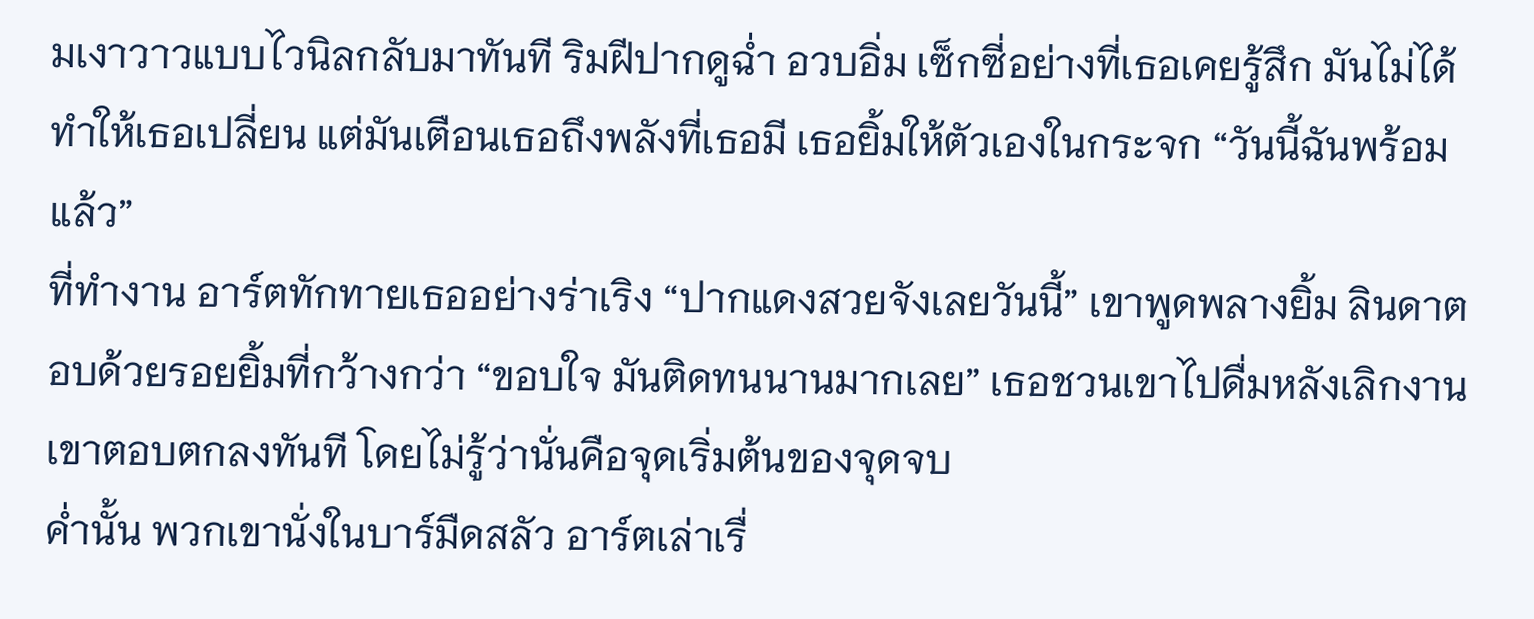มเงาวาวแบบไวนิลกลับมาทันที ริมฝีปากดูฉ่ำ อวบอิ่ม เซ็กซี่อย่างที่เธอเคยรู้สึก มันไม่ได้ทำให้เธอเปลี่ยน แต่มันเตือนเธอถึงพลังที่เธอมี เธอยิ้มให้ตัวเองในกระจก “วันนี้ฉันพร้อมแล้ว”
ที่ทำงาน อาร์ตทักทายเธออย่างร่าเริง “ปากแดงสวยจังเลยวันนี้” เขาพูดพลางยิ้ม ลินดาตอบด้วยรอยยิ้มที่กว้างกว่า “ขอบใจ มันติดทนนานมากเลย” เธอชวนเขาไปดื่มหลังเลิกงาน เขาตอบตกลงทันที โดยไม่รู้ว่านั่นคือจุดเริ่มต้นของจุดจบ
ค่ำนั้น พวกเขานั่งในบาร์มืดสลัว อาร์ตเล่าเรื่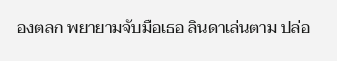องตลก พยายามจับมือเธอ ลินดาเล่นตาม ปล่อ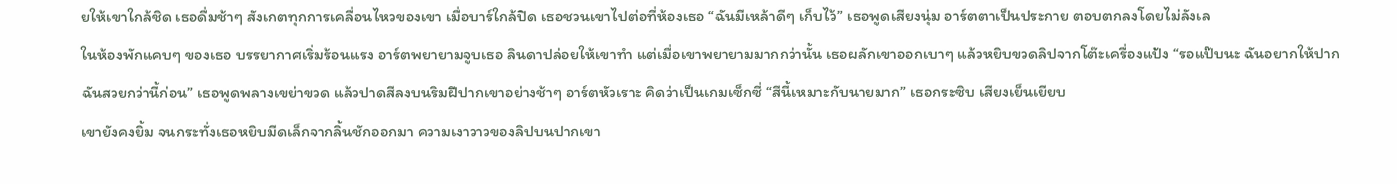ยให้เขาใกล้ชิด เธอดื่มช้าๆ สังเกตทุกการเคลื่อนไหวของเขา เมื่อบาร์ใกล้ปิด เธอชวนเขาไปต่อที่ห้องเธอ “ฉันมีเหล้าดีๆ เก็บไว้” เธอพูดเสียงนุ่ม อาร์ตตาเป็นประกาย ตอบตกลงโดยไม่ลังเล
ในห้องพักแคบๆ ของเธอ บรรยากาศเริ่มร้อนแรง อาร์ตพยายามจูบเธอ ลินดาปล่อยให้เขาทำ แต่เมื่อเขาพยายามมากกว่านั้น เธอผลักเขาออกเบาๆ แล้วหยิบขวดลิปจากโต๊ะเครื่องแป้ง “รอแป๊บนะ ฉันอยากให้ปากฉันสวยกว่านี้ก่อน” เธอพูดพลางเขย่าขวด แล้วปาดสีลงบนริมฝีปากเขาอย่างช้าๆ อาร์ตหัวเราะ คิดว่าเป็นเกมเซ็กซี่ “สีนี้เหมาะกับนายมาก” เธอกระซิบ เสียงเย็นเยียบ
เขายังคงยิ้ม จนกระทั่งเธอหยิบมีดเล็กจากลิ้นชักออกมา ความเงาวาวของลิปบนปากเขา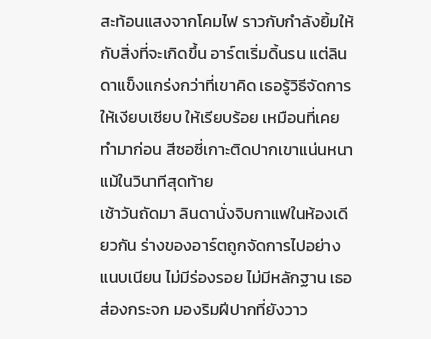สะท้อนแสงจากโคมไฟ ราวกับกำลังยิ้มให้กับสิ่งที่จะเกิดขึ้น อาร์ตเริ่มดิ้นรน แต่ลินดาแข็งแกร่งกว่าที่เขาคิด เธอรู้วิธีจัดการให้เงียบเชียบ ให้เรียบร้อย เหมือนที่เคยทำมาก่อน สีซอซี่เกาะติดปากเขาแน่นหนา แม้ในวินาทีสุดท้าย
เช้าวันถัดมา ลินดานั่งจิบกาแฟในห้องเดียวกัน ร่างของอาร์ตถูกจัดการไปอย่างแนบเนียน ไม่มีร่องรอย ไม่มีหลักฐาน เธอส่องกระจก มองริมฝีปากที่ยังวาว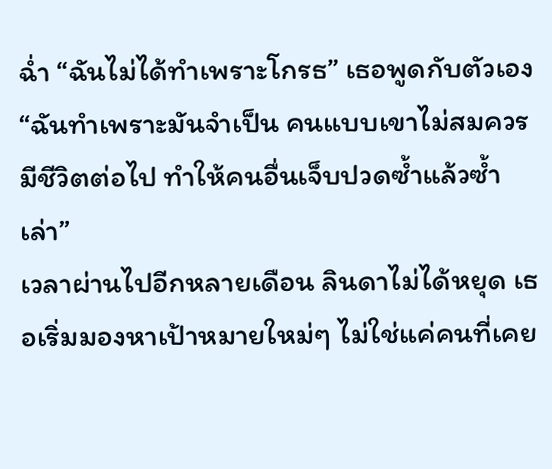ฉ่ำ “ฉันไม่ได้ทำเพราะโกรธ” เธอพูดกับตัวเอง “ฉันทำเพราะมันจำเป็น คนแบบเขาไม่สมควรมีชีวิตต่อไป ทำให้คนอื่นเจ็บปวดซ้ำแล้วซ้ำเล่า”
เวลาผ่านไปอีกหลายเดือน ลินดาไม่ได้หยุด เธอเริ่มมองหาเป้าหมายใหม่ๆ ไม่ใช่แค่คนที่เคย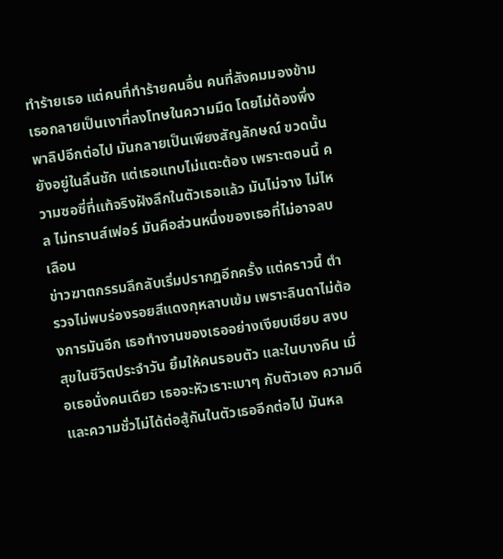ทำร้ายเธอ แต่คนที่ทำร้ายคนอื่น คนที่สังคมมองข้าม เธอกลายเป็นเงาที่ลงโทษในความมืด โดยไม่ต้องพึ่งพาลิปอีกต่อไป มันกลายเป็นเพียงสัญลักษณ์ ขวดนั้นยังอยู่ในลิ้นชัก แต่เธอแทบไม่แตะต้อง เพราะตอนนี้ ความซอซี่ที่แท้จริงฝังลึกในตัวเธอแล้ว มันไม่จาง ไม่ไหล ไม่ทรานส์เฟอร์ มันคือส่วนหนึ่งของเธอที่ไม่อาจลบเลือน
ข่าวฆาตกรรมลึกลับเริ่มปรากฏอีกครั้ง แต่คราวนี้ ตำรวจไม่พบร่องรอยสีแดงกุหลาบเข้ม เพราะลินดาไม่ต้องการมันอีก เธอทำงานของเธออย่างเงียบเชียบ สงบสุขในชีวิตประจำวัน ยิ้มให้คนรอบตัว และในบางคืน เมื่อเธอนั่งคนเดียว เธอจะหัวเราะเบาๆ กับตัวเอง ความดีและความชั่วไม่ได้ต่อสู้กันในตัวเธออีกต่อไป มันหล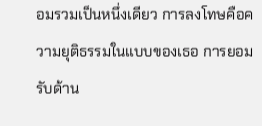อมรวมเป็นหนึ่งเดียว การลงโทษคือความยุติธรรมในแบบของเธอ การยอมรับด้าน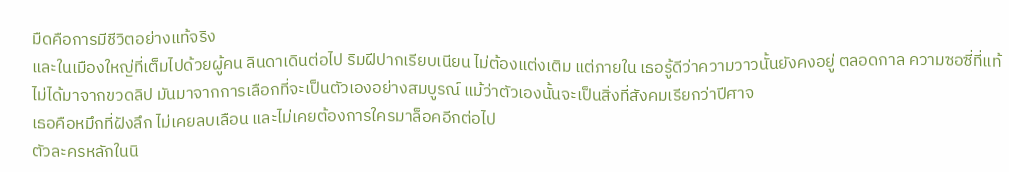มืดคือการมีชีวิตอย่างแท้จริง
และในเมืองใหญ่ที่เต็มไปด้วยผู้คน ลินดาเดินต่อไป ริมฝีปากเรียบเนียน ไม่ต้องแต่งเติม แต่ภายใน เธอรู้ดีว่าความวาวนั้นยังคงอยู่ ตลอดกาล ความซอซี่ที่แท้ไม่ได้มาจากขวดลิป มันมาจากการเลือกที่จะเป็นตัวเองอย่างสมบูรณ์ แม้ว่าตัวเองนั้นจะเป็นสิ่งที่สังคมเรียกว่าปีศาจ
เธอคือหมึกที่ฝังลึก ไม่เคยลบเลือน และไม่เคยต้องการใครมาล็อคอีกต่อไป
ตัวละครหลักในนิ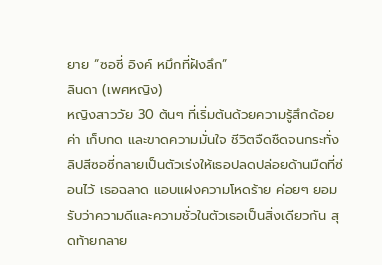ยาย “ซอซี่ อิงค์ หมึกที่ฝังลึก”
ลินดา (เพศหญิง)
หญิงสาววัย 30 ต้นๆ ที่เริ่มต้นด้วยความรู้สึกด้อยค่า เก็บกด และขาดความมั่นใจ ชีวิตจืดชืดจนกระทั่งลิปสีซอซี่กลายเป็นตัวเร่งให้เธอปลดปล่อยด้านมืดที่ซ่อนไว้ เธอฉลาด แอบแฝงความโหดร้าย ค่อยๆ ยอมรับว่าความดีและความชั่วในตัวเธอเป็นสิ่งเดียวกัน สุดท้ายกลาย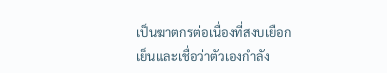เป็นฆาตกรต่อเนื่องที่สงบเยือกเย็นและเชื่อว่าตัวเองกำลัง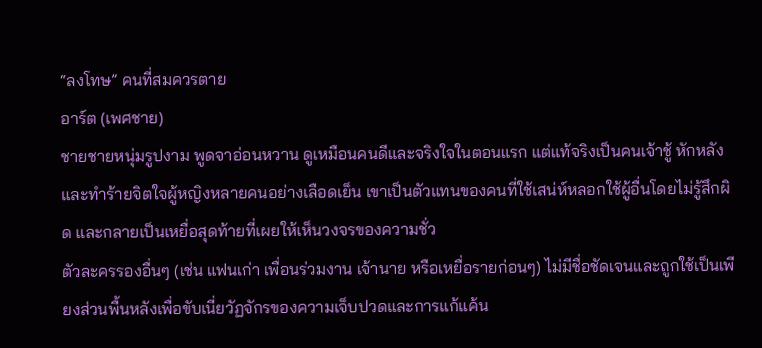“ลงโทษ” คนที่สมควรตาย
อาร์ต (เพศชาย)
ชายชายหนุ่มรูปงาม พูดจาอ่อนหวาน ดูเหมือนคนดีและจริงใจในตอนแรก แต่แท้จริงเป็นคนเจ้าชู้ หักหลัง และทำร้ายจิตใจผู้หญิงหลายคนอย่างเลือดเย็น เขาเป็นตัวแทนของคนที่ใช้เสน่ห์หลอกใช้ผู้อื่นโดยไม่รู้สึกผิด และกลายเป็นเหยื่อสุดท้ายที่เผยให้เห็นวงจรของความชั่ว
ตัวละครรองอื่นๆ (เช่น แฟนเก่า เพื่อนร่วมงาน เจ้านาย หรือเหยื่อรายก่อนๆ) ไม่มีชื่อชัดเจนและถูกใช้เป็นเพียงส่วนพื้นหลังเพื่อขับเนี่ยวัฏจักรของความเจ็บปวดและการแก้แค้น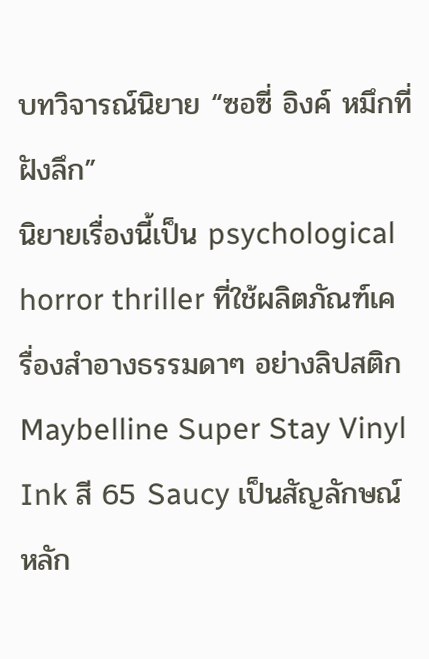บทวิจารณ์นิยาย “ซอซี่ อิงค์ หมึกที่ฝังลึก”
นิยายเรื่องนี้เป็น psychological horror thriller ที่ใช้ผลิตภัณฑ์เครื่องสำอางธรรมดาๆ อย่างลิปสติก Maybelline Super Stay Vinyl Ink สี 65 Saucy เป็นสัญลักษณ์หลัก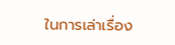ในการเล่าเรื่อง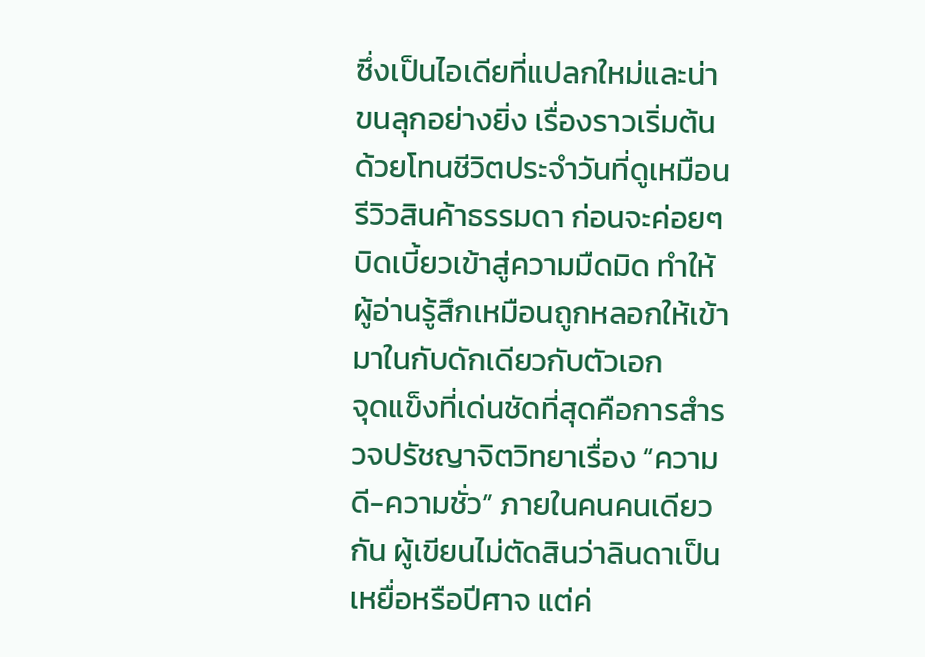ซึ่งเป็นไอเดียที่แปลกใหม่และน่าขนลุกอย่างยิ่ง เรื่องราวเริ่มต้นด้วยโทนชีวิตประจำวันที่ดูเหมือนรีวิวสินค้าธรรมดา ก่อนจะค่อยๆ บิดเบี้ยวเข้าสู่ความมืดมิด ทำให้ผู้อ่านรู้สึกเหมือนถูกหลอกให้เข้ามาในกับดักเดียวกับตัวเอก
จุดแข็งที่เด่นชัดที่สุดคือการสำรวจปรัชญาจิตวิทยาเรื่อง “ความดี-ความชั่ว” ภายในคนคนเดียวกัน ผู้เขียนไม่ตัดสินว่าลินดาเป็นเหยื่อหรือปีศาจ แต่ค่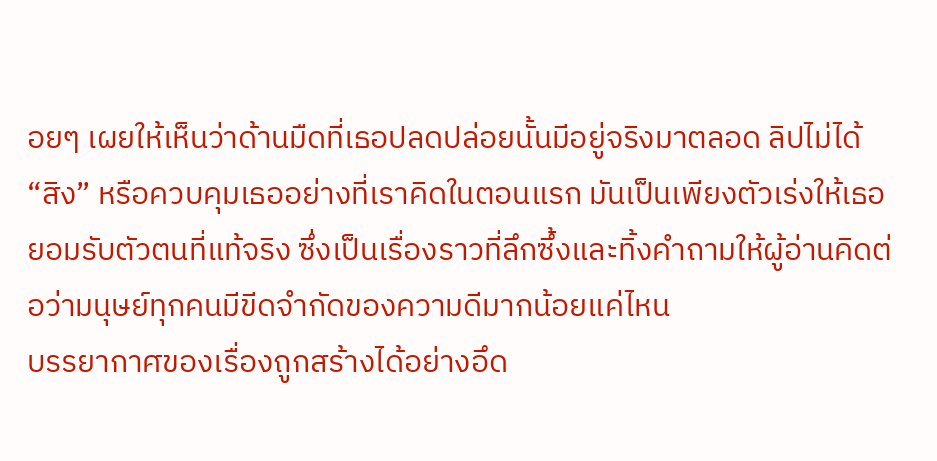อยๆ เผยให้เห็นว่าด้านมืดที่เธอปลดปล่อยนั้นมีอยู่จริงมาตลอด ลิปไม่ได้ “สิง” หรือควบคุมเธออย่างที่เราคิดในตอนแรก มันเป็นเพียงตัวเร่งให้เธอยอมรับตัวตนที่แท้จริง ซึ่งเป็นเรื่องราวที่ลึกซึ้งและทิ้งคำถามให้ผู้อ่านคิดต่อว่ามนุษย์ทุกคนมีขีดจำกัดของความดีมากน้อยแค่ไหน
บรรยากาศของเรื่องถูกสร้างได้อย่างอึด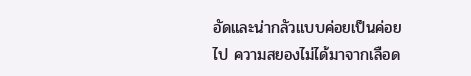อัดและน่ากลัวแบบค่อยเป็นค่อยไป ความสยองไม่ได้มาจากเลือด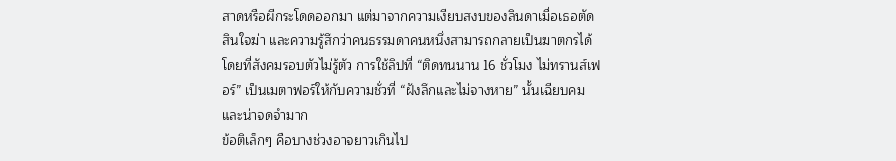สาดหรือผีกระโดดออกมา แต่มาจากความเงียบสงบของลินดาเมื่อเธอตัดสินใจฆ่า และความรู้สึกว่าคนธรรมดาคนหนึ่งสามารถกลายเป็นฆาตกรได้โดยที่สังคมรอบตัวไม่รู้ตัว การใช้ลิปที่ “ติดทนนาน 16 ชั่วโมง ไม่ทรานส์เฟอร์” เป็นเมตาฟอร์ให้กับความชั่วที่ “ฝังลึกและไม่จางหาย” นั้นเฉียบคมและน่าจดจำมาก
ข้อติเล็กๆ คือบางช่วงอาจยาวเกินไป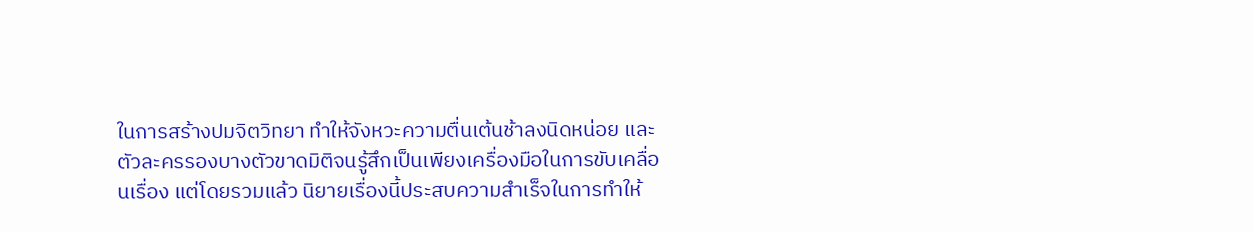ในการสร้างปมจิตวิทยา ทำให้จังหวะความตื่นเต้นช้าลงนิดหน่อย และตัวละครรองบางตัวขาดมิติจนรู้สึกเป็นเพียงเครื่องมือในการขับเคลื่อนเรื่อง แต่โดยรวมแล้ว นิยายเรื่องนี้ประสบความสำเร็จในการทำให้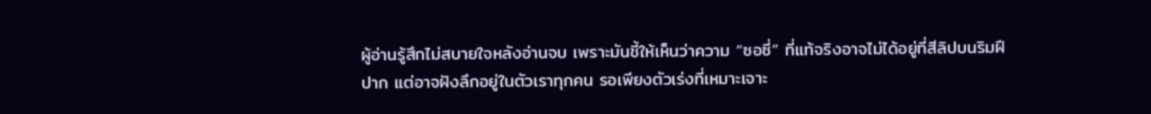ผู้อ่านรู้สึกไม่สบายใจหลังอ่านจบ เพราะมันชี้ให้เห็นว่าความ “ซอซี่” ที่แท้จริงอาจไม่ได้อยู่ที่สีลิปบนริมฝีปาก แต่อาจฝังลึกอยู่ในตัวเราทุกคน รอเพียงตัวเร่งที่เหมาะเจาะ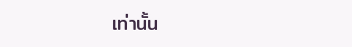เท่านั้น